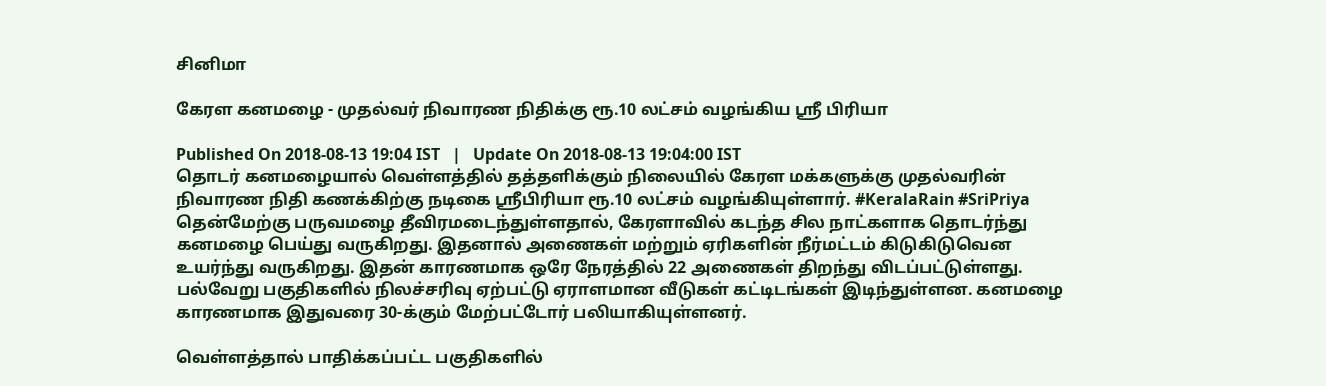சினிமா

கேரள கனமழை - முதல்வர் நிவாரண நிதிக்கு ரூ.10 லட்சம் வழங்கிய ஸ்ரீ பிரியா

Published On 2018-08-13 19:04 IST   |   Update On 2018-08-13 19:04:00 IST
தொடர் கனமழையால் வெள்ளத்தில் தத்தளிக்கும் நிலையில் கேரள மக்களுக்கு முதல்வரின் நிவாரண நிதி கணக்கிற்கு நடிகை ஸ்ரீபிரியா ரூ.10 லட்சம் வழங்கியுள்ளார். #KeralaRain #SriPriya
தென்மேற்கு பருவமழை தீவிரமடைந்துள்ளதால், கேரளாவில் கடந்த சில நாட்களாக தொடர்ந்து கனமழை பெய்து வருகிறது. இதனால் அணைகள் மற்றும் ஏரிகளின் நீர்மட்டம் கிடுகிடுவென உயர்ந்து வருகிறது. இதன் காரணமாக ஒரே நேரத்தில் 22 அணைகள் திறந்து விடப்பட்டுள்ளது. பல்வேறு பகுதிகளில் நிலச்சரிவு ஏற்பட்டு ஏராளமான வீடுகள் கட்டிடங்கள் இடிந்துள்ளன. கனமழை காரணமாக இதுவரை 30-க்கும் மேற்பட்டோர் பலியாகியுள்ளனர்.

வெள்ளத்தால் பாதிக்கப்பட்ட பகுதிகளில்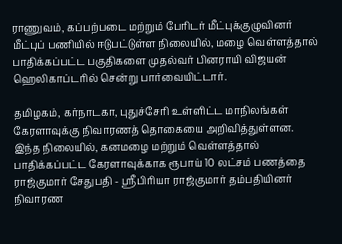ராணுவம், கப்பற்படை மற்றும் பேரிடர் மீட்புக்குழுவினர் மீட்புப் பணியில் ஈடுபட்டுள்ள நிலையில், மழை வெள்ளத்தால் பாதிக்கப்பட்ட பகுதிகளை முதல்வர் பினராயி விஜயன் ஹெலிகாப்டரில் சென்று பார்வையிட்டார்.

தமிழகம், கர்நாடகா, புதுச்சேரி உள்ளிட்ட மாநிலங்கள் கேரளாவுக்கு நிவாரணத் தொகையை அறிவித்துள்ளன. இந்த நிலையில், கனமழை மற்றும் வெள்ளத்தால் பாதிக்கப்பட்ட கேரளாவுக்காக ரூபாய் 10 லட்சம் பணத்தை ராஜ்குமார் சேதுபதி - ஸ்ரீபிரியா ராஜ்குமார் தம்பதியினர் நிவாரண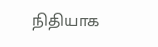நிதியாக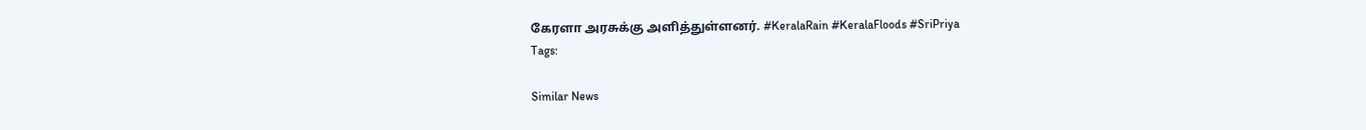கேரளா அரசுக்கு அளித்துள்ளனர். #KeralaRain #KeralaFloods #SriPriya
Tags:

Similar News